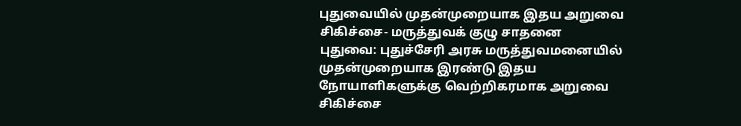புதுவையில் முதன்முறையாக இதய அறுவை சிகிச்சை- மருத்துவக் குழு சாதனை
புதுவை: புதுச்சேரி அரசு மருத்துவமனையில் முதன்முறையாக இரண்டு இதய நோயாளிகளுக்கு வெற்றிகரமாக அறுவை சிகிச்சை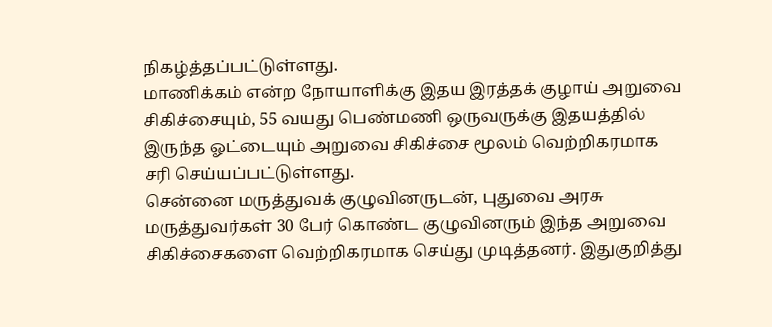நிகழ்த்தப்பட்டுள்ளது.
மாணிக்கம் என்ற நோயாளிக்கு இதய இரத்தக் குழாய் அறுவை சிகிச்சையும், 55 வயது பெண்மணி ஒருவருக்கு இதயத்தில் இருந்த ஓட்டையும் அறுவை சிகிச்சை மூலம் வெற்றிகரமாக சரி செய்யப்பட்டுள்ளது.
சென்னை மருத்துவக் குழுவினருடன், புதுவை அரசு மருத்துவர்கள் 30 பேர் கொண்ட குழுவினரும் இந்த அறுவை சிகிச்சைகளை வெற்றிகரமாக செய்து முடித்தனர். இதுகுறித்து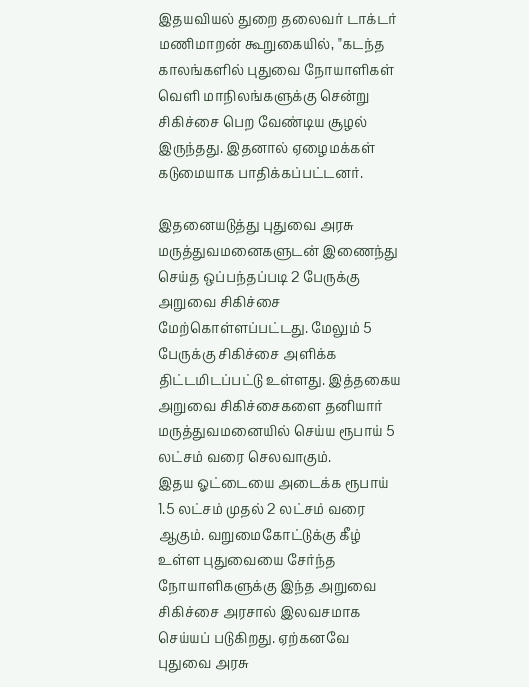இதயவியல் துறை தலைவர் டாக்டர் மணிமாறன் கூறுகையில், "கடந்த காலங்களில் புதுவை நோயாளிகள் வெளி மாநிலங்களுக்கு சென்று சிகிச்சை பெற வேண்டிய சூழல் இருந்தது. இதனால் ஏழைமக்கள் கடுமையாக பாதிக்கப்பட்டனர்.

இதனையடுத்து புதுவை அரசு மருத்துவமனைகளுடன் இணைந்து செய்த ஒப்பந்தப்படி 2 பேருக்கு அறுவை சிகிச்சை மேற்கொள்ளப்பட்டது. மேலும் 5 பேருக்கு சிகிச்சை அளிக்க திட்டமிடப்பட்டு உள்ளது. இத்தகைய அறுவை சிகிச்சைகளை தனியார் மருத்துவமனையில் செய்ய ரூபாய் 5 லட்சம் வரை செலவாகும்.
இதய ஓட்டையை அடைக்க ரூபாய் 1.5 லட்சம் முதல் 2 லட்சம் வரை ஆகும். வறுமைகோட்டுக்கு கீழ் உள்ள புதுவையை சேர்ந்த நோயாளிகளுக்கு இந்த அறுவை சிகிச்சை அரசால் இலவசமாக செய்யப் படுகிறது. ஏற்கனவே புதுவை அரசு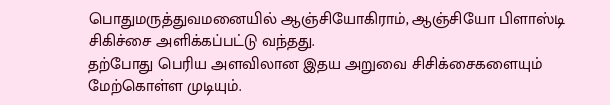பொதுமருத்துவமனையில் ஆஞ்சியோகிராம், ஆஞ்சியோ பிளாஸ்டி சிகிச்சை அளிக்கப்பட்டு வந்தது.
தற்போது பெரிய அளவிலான இதய அறுவை சிசிக்சைகளையும் மேற்கொள்ள முடியும்.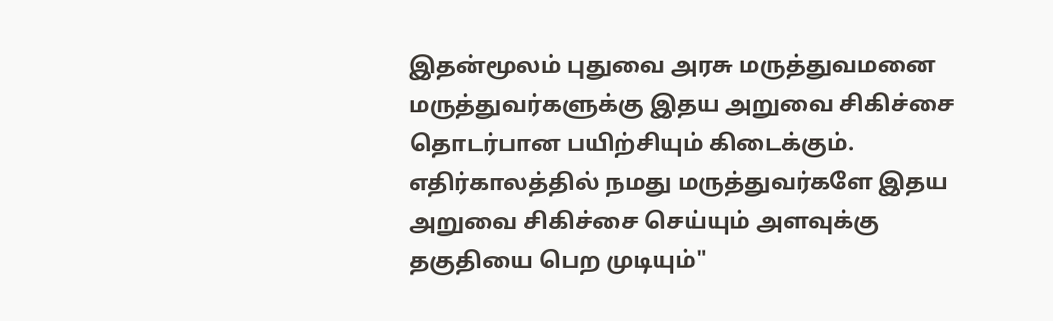இதன்மூலம் புதுவை அரசு மருத்துவமனை மருத்துவர்களுக்கு இதய அறுவை சிகிச்சை தொடர்பான பயிற்சியும் கிடைக்கும். எதிர்காலத்தில் நமது மருத்துவர்களே இதய அறுவை சிகிச்சை செய்யும் அளவுக்கு தகுதியை பெற முடியும்"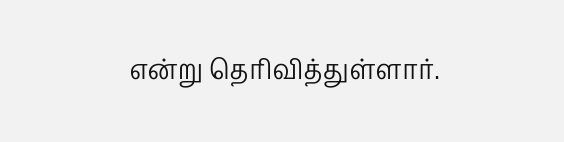என்று தெரிவித்துள்ளார்.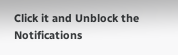Click it and Unblock the Notifications